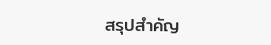สรุปสำคัญ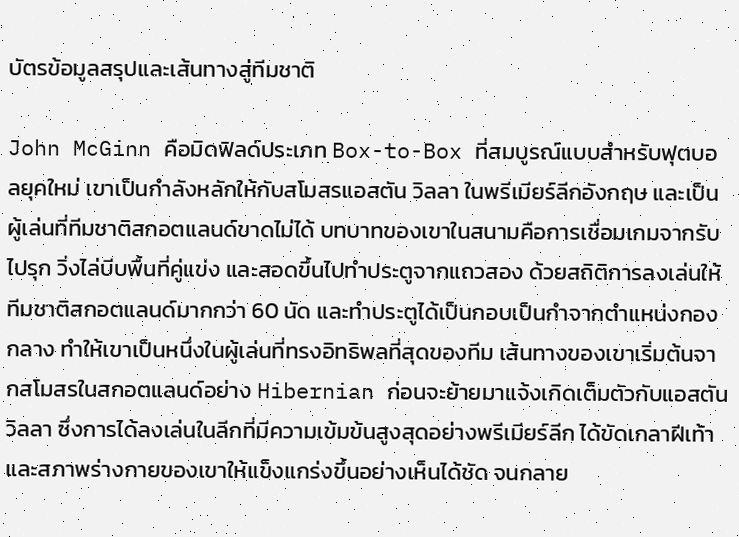บัตรข้อมูลสรุปและเส้นทางสู่ทีมชาติ

John McGinn คือมิดฟิลด์ประเภท Box-to-Box ที่สมบูรณ์แบบสำหรับฟุตบอลยุคใหม่ เขาเป็นกำลังหลักให้กับสโมสรแอสตัน วิลลา ในพรีเมียร์ลีกอังกฤษ และเป็นผู้เล่นที่ทีมชาติสกอตแลนด์ขาดไม่ได้ บทบาทของเขาในสนามคือการเชื่อมเกมจากรับไปรุก วิ่งไล่บีบพื้นที่คู่แข่ง และสอดขึ้นไปทำประตูจากแถวสอง ด้วยสถิติการลงเล่นให้ทีมชาติสกอตแลนด์มากกว่า 60 นัด และทำประตูได้เป็นกอบเป็นกำจากตำแหน่งกองกลาง ทำให้เขาเป็นหนึ่งในผู้เล่นที่ทรงอิทธิพลที่สุดของทีม เส้นทางของเขาเริ่มต้นจากสโมสรในสกอตแลนด์อย่าง Hibernian ก่อนจะย้ายมาแจ้งเกิดเต็มตัวกับแอสตัน วิลลา ซึ่งการได้ลงเล่นในลีกที่มีความเข้มข้นสูงสุดอย่างพรีเมียร์ลีก ได้ขัดเกลาฝีเท้าและสภาพร่างกายของเขาให้แข็งแกร่งขึ้นอย่างเห็นได้ชัด จนกลาย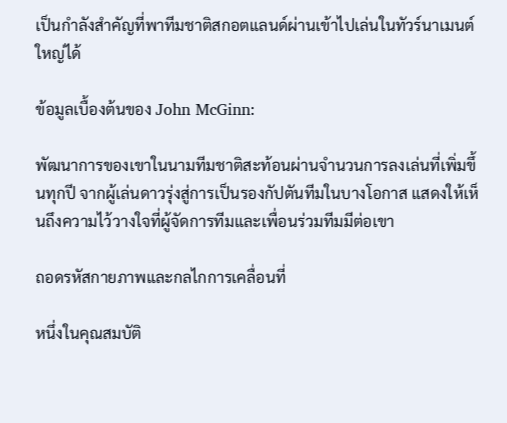เป็นกำลังสำคัญที่พาทีมชาติสกอตแลนด์ผ่านเข้าไปเล่นในทัวร์นาเมนต์ใหญ่ได้

ข้อมูลเบื้องต้นของ John McGinn:

พัฒนาการของเขาในนามทีมชาติสะท้อนผ่านจำนวนการลงเล่นที่เพิ่มขึ้นทุกปี จากผู้เล่นดาวรุ่งสู่การเป็นรองกัปตันทีมในบางโอกาส แสดงให้เห็นถึงความไว้วางใจที่ผู้จัดการทีมและเพื่อนร่วมทีมมีต่อเขา

ถอดรหัสกายภาพและกลไกการเคลื่อนที่

หนึ่งในคุณสมบัติ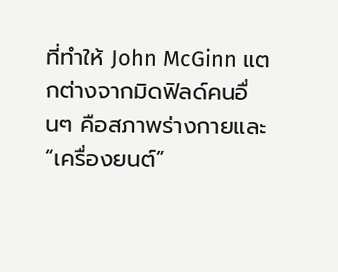ที่ทำให้ John McGinn แตกต่างจากมิดฟิลด์คนอื่นๆ คือสภาพร่างกายและ “เครื่องยนต์”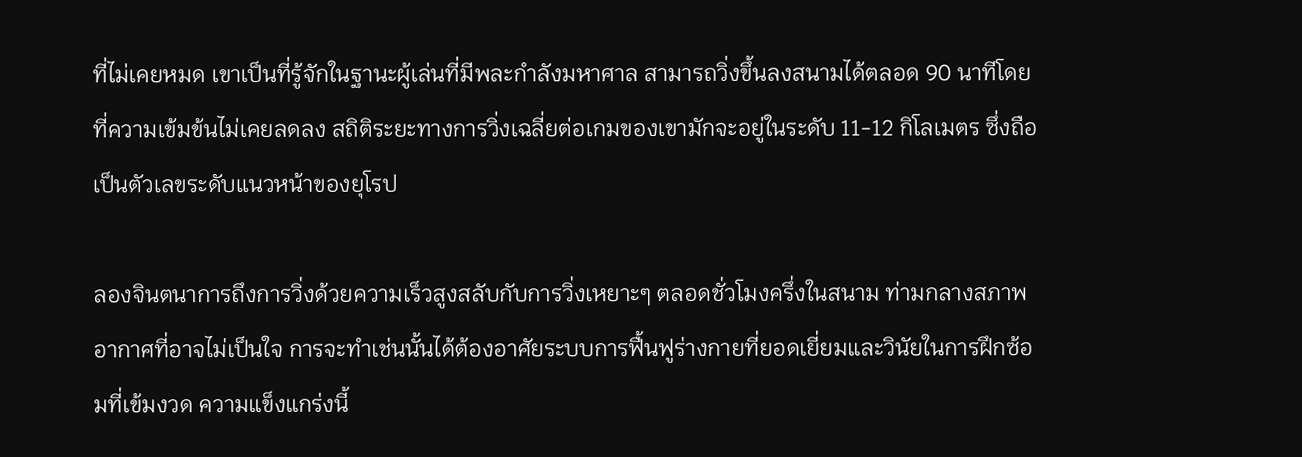ที่ไม่เคยหมด เขาเป็นที่รู้จักในฐานะผู้เล่นที่มีพละกำลังมหาศาล สามารถวิ่งขึ้นลงสนามได้ตลอด 90 นาทีโดยที่ความเข้มข้นไม่เคยลดลง สถิติระยะทางการวิ่งเฉลี่ยต่อเกมของเขามักจะอยู่ในระดับ 11-12 กิโลเมตร ซึ่งถือเป็นตัวเลขระดับแนวหน้าของยุโรป

ลองจินตนาการถึงการวิ่งด้วยความเร็วสูงสลับกับการวิ่งเหยาะๆ ตลอดชั่วโมงครึ่งในสนาม ท่ามกลางสภาพอากาศที่อาจไม่เป็นใจ การจะทำเช่นนั้นได้ต้องอาศัยระบบการฟื้นฟูร่างกายที่ยอดเยี่ยมและวินัยในการฝึกซ้อมที่เข้มงวด ความแข็งแกร่งนี้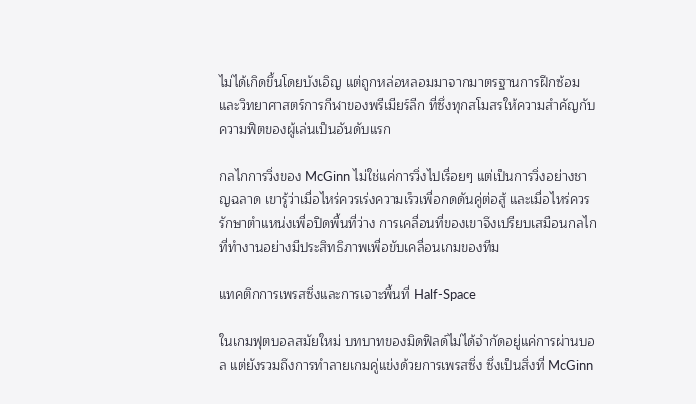ไม่ได้เกิดขึ้นโดยบังเอิญ แต่ถูกหล่อหลอมมาจากมาตรฐานการฝึกซ้อมและวิทยาศาสตร์การกีฬาของพรีเมียร์ลีก ที่ซึ่งทุกสโมสรให้ความสำคัญกับความฟิตของผู้เล่นเป็นอันดับแรก

กลไกการวิ่งของ McGinn ไม่ใช่แค่การวิ่งไปเรื่อยๆ แต่เป็นการวิ่งอย่างชาญฉลาด เขารู้ว่าเมื่อไหร่ควรเร่งความเร็วเพื่อกดดันคู่ต่อสู้ และเมื่อไหร่ควรรักษาตำแหน่งเพื่อปิดพื้นที่ว่าง การเคลื่อนที่ของเขาจึงเปรียบเสมือนกลไกที่ทำงานอย่างมีประสิทธิภาพเพื่อขับเคลื่อนเกมของทีม

แทคติกการเพรสซิ่งและการเจาะพื้นที่ Half-Space

ในเกมฟุตบอลสมัยใหม่ บทบาทของมิดฟิลด์ไม่ได้จำกัดอยู่แค่การผ่านบอล แต่ยังรวมถึงการทำลายเกมคู่แข่งด้วยการเพรสซิ่ง ซึ่งเป็นสิ่งที่ McGinn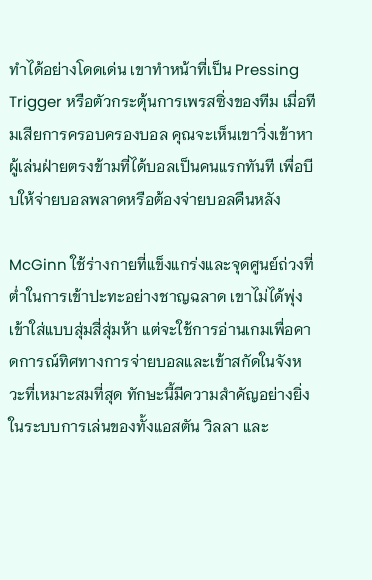ทำได้อย่างโดดเด่น เขาทำหน้าที่เป็น Pressing Trigger หรือตัวกระตุ้นการเพรสซิ่งของทีม เมื่อทีมเสียการครอบครองบอล คุณจะเห็นเขาวิ่งเข้าหาผู้เล่นฝ่ายตรงข้ามที่ได้บอลเป็นคนแรกทันที เพื่อบีบให้จ่ายบอลพลาดหรือต้องจ่ายบอลคืนหลัง

McGinn ใช้ร่างกายที่แข็งแกร่งและจุดศูนย์ถ่วงที่ต่ำในการเข้าปะทะอย่างชาญฉลาด เขาไม่ได้พุ่งเข้าใส่แบบสุ่มสี่สุ่มห้า แต่จะใช้การอ่านเกมเพื่อคาดการณ์ทิศทางการจ่ายบอลและเข้าสกัดในจังหวะที่เหมาะสมที่สุด ทักษะนี้มีความสำคัญอย่างยิ่งในระบบการเล่นของทั้งแอสตัน วิลลา และ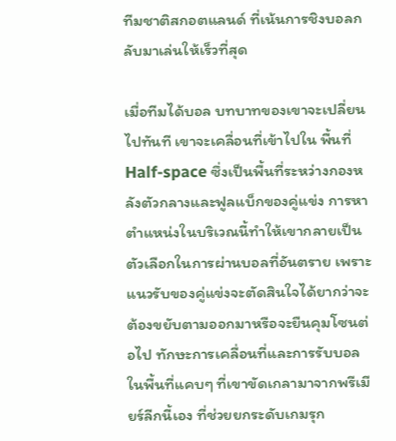ทีมชาติสกอตแลนด์ ที่เน้นการชิงบอลกลับมาเล่นให้เร็วที่สุด

เมื่อทีมได้บอล บทบาทของเขาจะเปลี่ยนไปทันที เขาจะเคลื่อนที่เข้าไปใน พื้นที่ Half-space ซึ่งเป็นพื้นที่ระหว่างกองหลังตัวกลางและฟูลแบ็กของคู่แข่ง การหาตำแหน่งในบริเวณนี้ทำให้เขากลายเป็นตัวเลือกในการผ่านบอลที่อันตราย เพราะแนวรับของคู่แข่งจะตัดสินใจได้ยากว่าจะต้องขยับตามออกมาหรือจะยืนคุมโซนต่อไป ทักษะการเคลื่อนที่และการรับบอลในพื้นที่แคบๆ ที่เขาขัดเกลามาจากพรีเมียร์ลีกนี้เอง ที่ช่วยยกระดับเกมรุก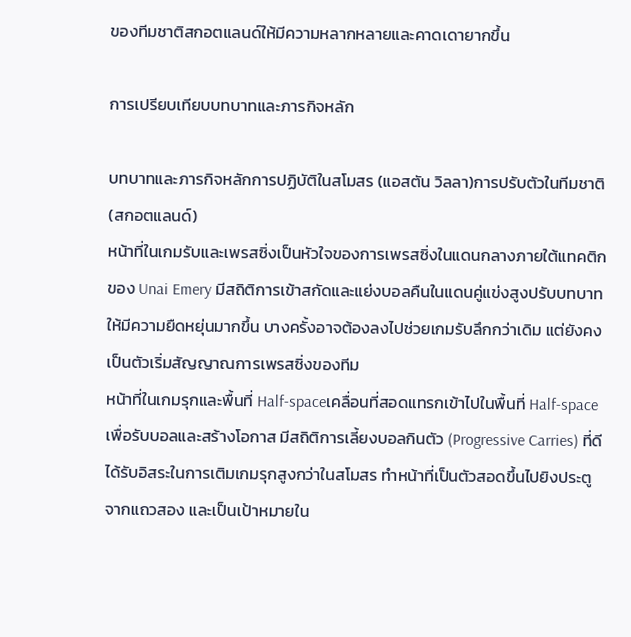ของทีมชาติสกอตแลนด์ให้มีความหลากหลายและคาดเดายากขึ้น

การเปรียบเทียบบทบาทและภารกิจหลัก

บทบาทและภารกิจหลักการปฏิบัติในสโมสร (แอสตัน วิลลา)การปรับตัวในทีมชาติ (สกอตแลนด์)
หน้าที่ในเกมรับและเพรสซิ่งเป็นหัวใจของการเพรสซิ่งในแดนกลางภายใต้แทคติกของ Unai Emery มีสถิติการเข้าสกัดและแย่งบอลคืนในแดนคู่แข่งสูงปรับบทบาทให้มีความยืดหยุ่นมากขึ้น บางครั้งอาจต้องลงไปช่วยเกมรับลึกกว่าเดิม แต่ยังคงเป็นตัวเริ่มสัญญาณการเพรสซิ่งของทีม
หน้าที่ในเกมรุกและพื้นที่ Half-spaceเคลื่อนที่สอดแทรกเข้าไปในพื้นที่ Half-space เพื่อรับบอลและสร้างโอกาส มีสถิติการเลี้ยงบอลกินตัว (Progressive Carries) ที่ดีได้รับอิสระในการเติมเกมรุกสูงกว่าในสโมสร ทำหน้าที่เป็นตัวสอดขึ้นไปยิงประตูจากแถวสอง และเป็นเป้าหมายใน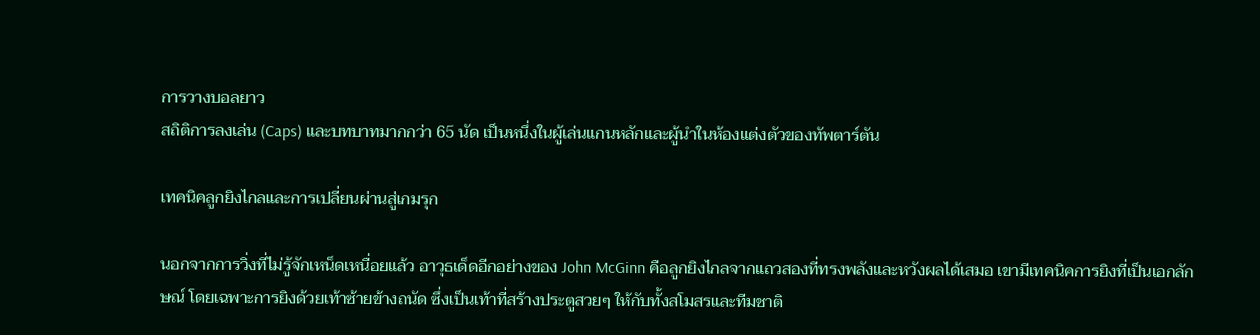การวางบอลยาว
สถิติการลงเล่น (Caps) และบทบาทมากกว่า 65 นัด เป็นหนึ่งในผู้เล่นแกนหลักและผู้นำในห้องแต่งตัวของทัพตาร์ตัน

เทคนิคลูกยิงไกลและการเปลี่ยนผ่านสู่เกมรุก

นอกจากการวิ่งที่ไม่รู้จักเหน็ดเหนื่อยแล้ว อาวุธเด็ดอีกอย่างของ John McGinn คือลูกยิงไกลจากแถวสองที่ทรงพลังและหวังผลได้เสมอ เขามีเทคนิคการยิงที่เป็นเอกลักษณ์ โดยเฉพาะการยิงด้วยเท้าซ้ายข้างถนัด ซึ่งเป็นเท้าที่สร้างประตูสวยๆ ให้กับทั้งสโมสรและทีมชาติ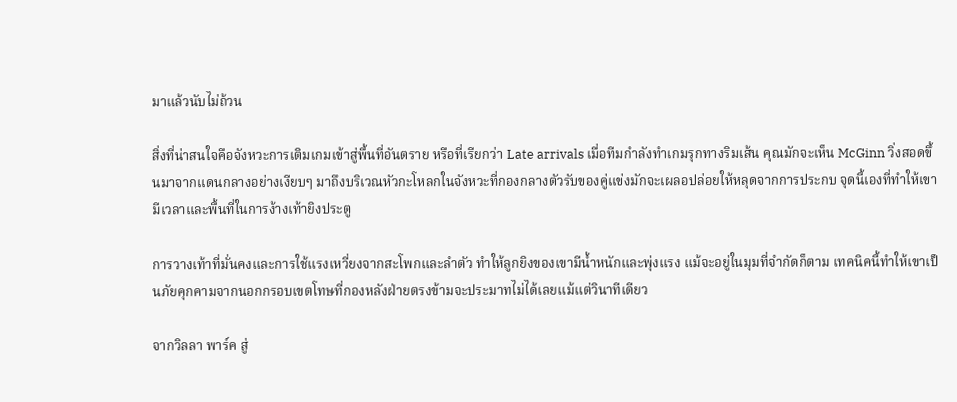มาแล้วนับไม่ถ้วน

สิ่งที่น่าสนใจคือจังหวะการเติมเกมเข้าสู่พื้นที่อันตราย หรือที่เรียกว่า Late arrivals เมื่อทีมกำลังทำเกมรุกทางริมเส้น คุณมักจะเห็น McGinn วิ่งสอดขึ้นมาจากแดนกลางอย่างเงียบๆ มาถึงบริเวณหัวกะโหลกในจังหวะที่กองกลางตัวรับของคู่แข่งมักจะเผลอปล่อยให้หลุดจากการประกบ จุดนี้เองที่ทำให้เขามีเวลาและพื้นที่ในการง้างเท้ายิงประตู

การวางเท้าที่มั่นคงและการใช้แรงเหวี่ยงจากสะโพกและลำตัว ทำให้ลูกยิงของเขามีน้ำหนักและพุ่งแรง แม้จะอยู่ในมุมที่จำกัดก็ตาม เทคนิคนี้ทำให้เขาเป็นภัยคุกคามจากนอกกรอบเขตโทษที่กองหลังฝ่ายตรงข้ามจะประมาทไม่ได้เลยแม้แต่วินาทีเดียว

จากวิลลา พาร์ค สู่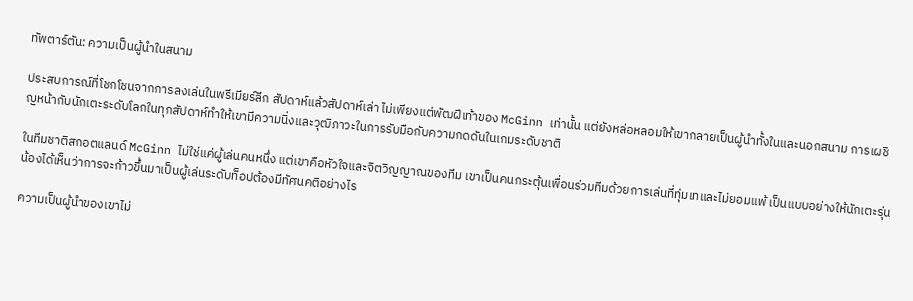ทัพตาร์ตัน: ความเป็นผู้นำในสนาม

ประสบการณ์ที่โชกโชนจากการลงเล่นในพรีเมียร์ลีก สัปดาห์แล้วสัปดาห์เล่า ไม่เพียงแต่พัฒฝีเท้าของ McGinn เท่านั้น แต่ยังหล่อหลอมให้เขากลายเป็นผู้นำทั้งในและนอกสนาม การเผชิญหน้ากับนักเตะระดับโลกในทุกสัปดาห์ทำให้เขามีความนิ่งและวุฒิภาวะในการรับมือกับความกดดันในเกมระดับชาติ

ในทีมชาติสกอตแลนด์ McGinn ไม่ใช่แค่ผู้เล่นคนหนึ่ง แต่เขาคือหัวใจและจิตวิญญาณของทีม เขาเป็นคนกระตุ้นเพื่อนร่วมทีมด้วยการเล่นที่ทุ่มเทและไม่ยอมแพ้ เป็นแบบอย่างให้นักเตะรุ่นน้องได้เห็นว่าการจะก้าวขึ้นมาเป็นผู้เล่นระดับท็อปต้องมีทัศนคติอย่างไร

ความเป็นผู้นำของเขาไม่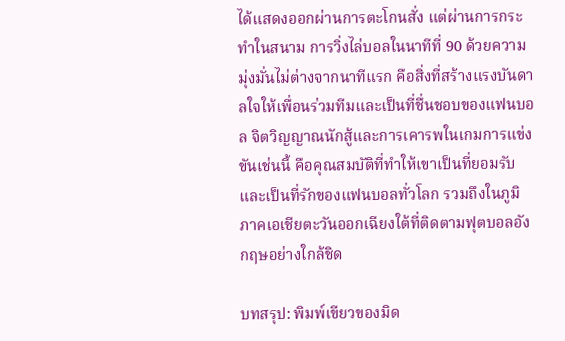ได้แสดงออกผ่านการตะโกนสั่ง แต่ผ่านการกระทำในสนาม การวิ่งไล่บอลในนาทีที่ 90 ด้วยความมุ่งมั่นไม่ต่างจากนาทีแรก คือสิ่งที่สร้างแรงบันดาลใจให้เพื่อนร่วมทีมและเป็นที่ชื่นชอบของแฟนบอล จิตวิญญาณนักสู้และการเคารพในเกมการแข่งขันเช่นนี้ คือคุณสมบัติที่ทำให้เขาเป็นที่ยอมรับและเป็นที่รักของแฟนบอลทั่วโลก รวมถึงในภูมิภาคเอเชียตะวันออกเฉียงใต้ที่ติดตามฟุตบอลอังกฤษอย่างใกล้ชิด

บทสรุป: พิมพ์เขียวของมิด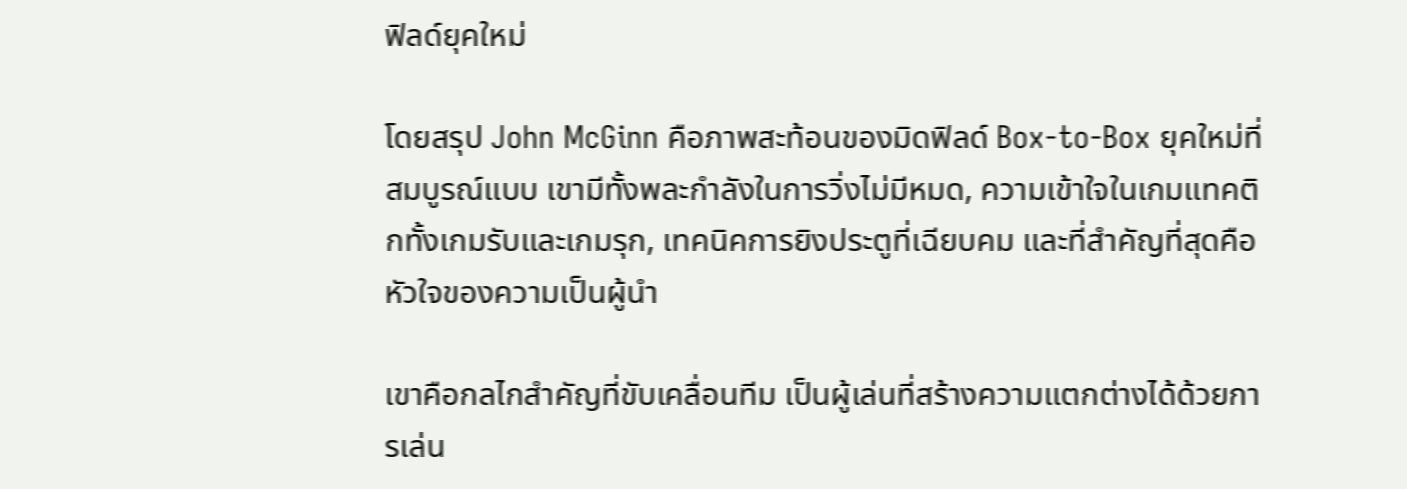ฟิลด์ยุคใหม่

โดยสรุป John McGinn คือภาพสะท้อนของมิดฟิลด์ Box-to-Box ยุคใหม่ที่สมบูรณ์แบบ เขามีทั้งพละกำลังในการวิ่งไม่มีหมด, ความเข้าใจในเกมแทคติกทั้งเกมรับและเกมรุก, เทคนิคการยิงประตูที่เฉียบคม และที่สำคัญที่สุดคือหัวใจของความเป็นผู้นำ

เขาคือกลไกสำคัญที่ขับเคลื่อนทีม เป็นผู้เล่นที่สร้างความแตกต่างได้ด้วยการเล่น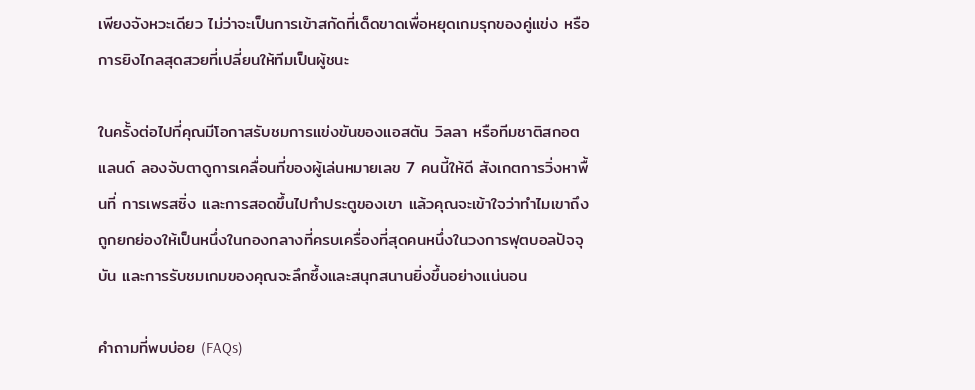เพียงจังหวะเดียว ไม่ว่าจะเป็นการเข้าสกัดที่เด็ดขาดเพื่อหยุดเกมรุกของคู่แข่ง หรือการยิงไกลสุดสวยที่เปลี่ยนให้ทีมเป็นผู้ชนะ

ในครั้งต่อไปที่คุณมีโอกาสรับชมการแข่งขันของแอสตัน วิลลา หรือทีมชาติสกอตแลนด์ ลองจับตาดูการเคลื่อนที่ของผู้เล่นหมายเลข 7 คนนี้ให้ดี สังเกตการวิ่งหาพื้นที่ การเพรสซิ่ง และการสอดขึ้นไปทำประตูของเขา แล้วคุณจะเข้าใจว่าทำไมเขาถึงถูกยกย่องให้เป็นหนึ่งในกองกลางที่ครบเครื่องที่สุดคนหนึ่งในวงการฟุตบอลปัจจุบัน และการรับชมเกมของคุณจะลึกซึ้งและสนุกสนานยิ่งขึ้นอย่างแน่นอน

คำถามที่พบบ่อย (FAQs)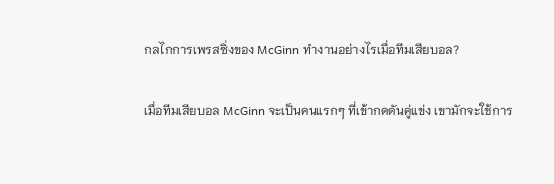กลไกการเพรสซิ่งของ McGinn ทำงานอย่างไรเมื่อทีมเสียบอล?

เมื่อทีมเสียบอล McGinn จะเป็นคนแรกๆ ที่เข้ากดดันคู่แข่ง เขามักจะใช้การ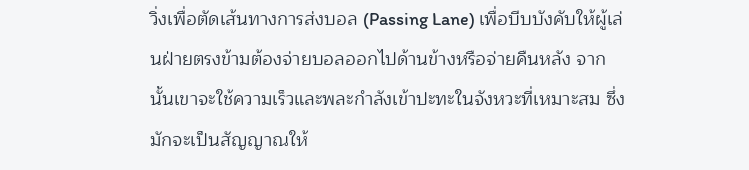วิ่งเพื่อตัดเส้นทางการส่งบอล (Passing Lane) เพื่อบีบบังคับให้ผู้เล่นฝ่ายตรงข้ามต้องจ่ายบอลออกไปด้านข้างหรือจ่ายคืนหลัง จากนั้นเขาจะใช้ความเร็วและพละกำลังเข้าปะทะในจังหวะที่เหมาะสม ซึ่งมักจะเป็นสัญญาณให้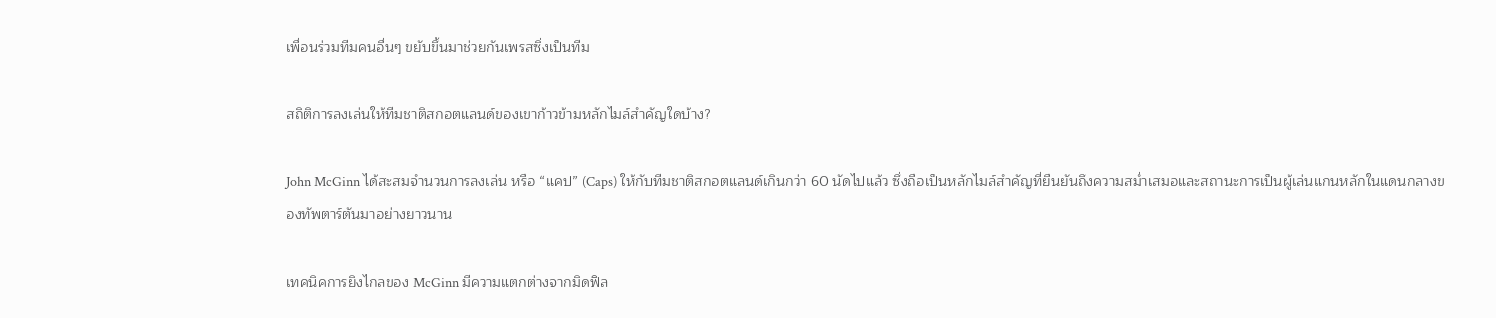เพื่อนร่วมทีมคนอื่นๆ ขยับขึ้นมาช่วยกันเพรสซิ่งเป็นทีม

สถิติการลงเล่นให้ทีมชาติสกอตแลนด์ของเขาก้าวข้ามหลักไมล์สำคัญใดบ้าง?

John McGinn ได้สะสมจำนวนการลงเล่น หรือ “แคป” (Caps) ให้กับทีมชาติสกอตแลนด์เกินกว่า 60 นัดไปแล้ว ซึ่งถือเป็นหลักไมล์สำคัญที่ยืนยันถึงความสม่ำเสมอและสถานะการเป็นผู้เล่นแกนหลักในแดนกลางของทัพตาร์ตันมาอย่างยาวนาน

เทคนิคการยิงไกลของ McGinn มีความแตกต่างจากมิดฟิล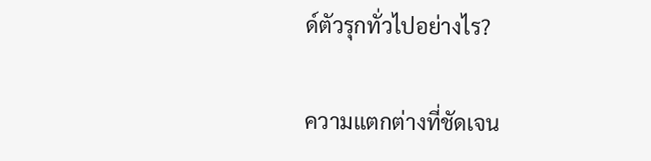ด์ตัวรุกทั่วไปอย่างไร?

ความแตกต่างที่ชัดเจน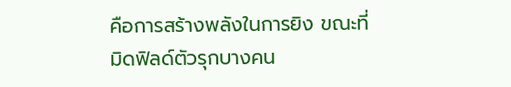คือการสร้างพลังในการยิง ขณะที่มิดฟิลด์ตัวรุกบางคน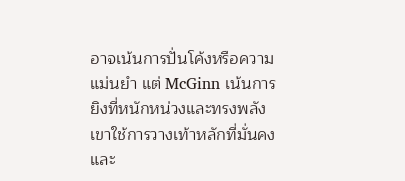อาจเน้นการปั่นโค้งหรือความแม่นยำ แต่ McGinn เน้นการยิงที่หนักหน่วงและทรงพลัง เขาใช้การวางเท้าหลักที่มั่นคง และ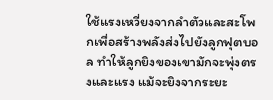ใช้แรงเหวี่ยงจากลำตัวและสะโพกเพื่อสร้างพลังส่งไปยังลูกฟุตบอล ทำให้ลูกยิงของเขามักจะพุ่งตรงและแรง แม้จะยิงจากระยะ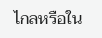ไกลหรือใน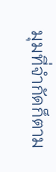มุมที่จำกัดก็ตาม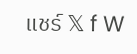แชร์ 𝕏 f W